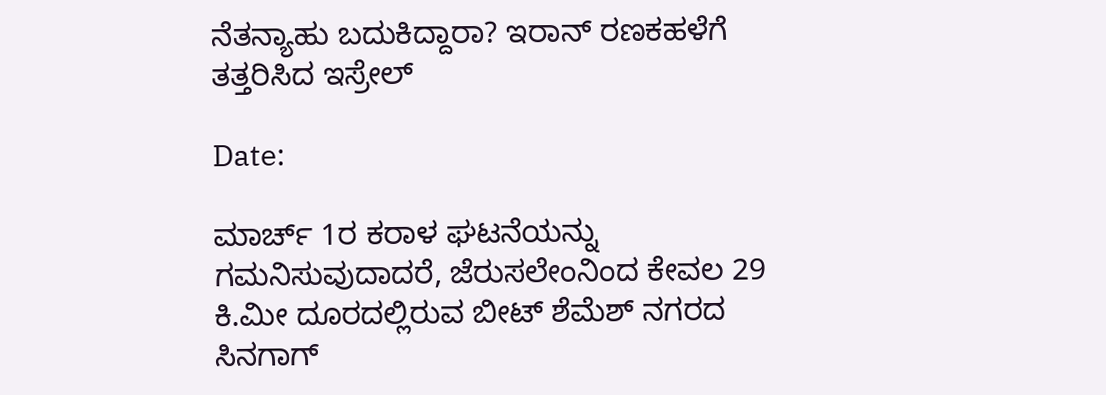ನೆತನ್ಯಾಹು ಬದುಕಿದ್ದಾರಾ? ಇರಾನ್ ರಣಕಹಳೆಗೆ ತತ್ತರಿಸಿದ ಇಸ್ರೇಲ್

Date:

ಮಾರ್ಚ್ 1ರ ಕರಾಳ ಘಟನೆಯನ್ನು ಗಮನಿಸುವುದಾದರೆ, ಜೆರುಸಲೇಂನಿಂದ ಕೇವಲ 29 ಕಿ.ಮೀ ದೂರದಲ್ಲಿರುವ ಬೀಟ್ ಶೆಮೆಶ್ ನಗರದ ಸಿನಗಾಗ್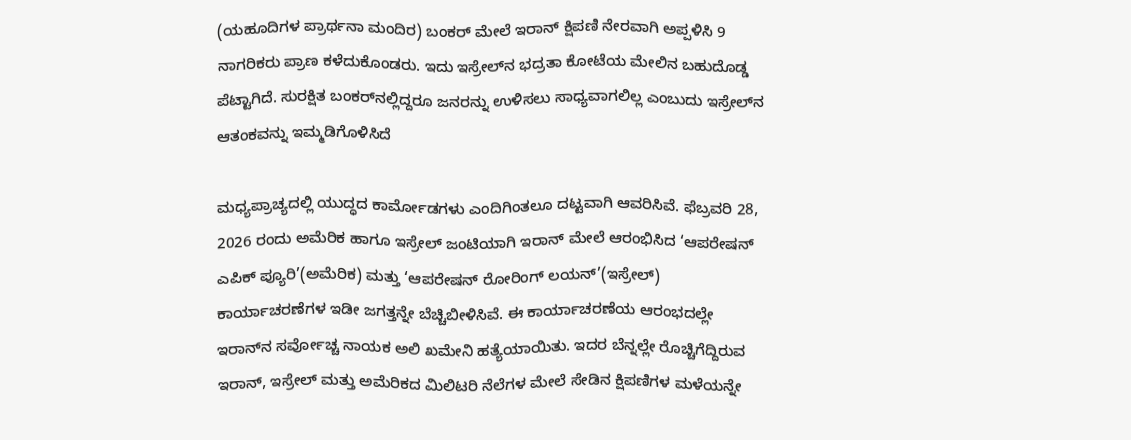(ಯಹೂದಿಗಳ ಪ್ರಾರ್ಥನಾ ಮಂದಿರ) ಬಂಕರ್ ಮೇಲೆ ಇರಾನ್ ಕ್ಷಿಪಣಿ ನೇರವಾಗಿ ಅಪ್ಪಳಿಸಿ 9 ನಾಗರಿಕರು ಪ್ರಾಣ ಕಳೆದುಕೊಂಡರು. ಇದು ಇಸ್ರೇಲ್‌ನ ಭದ್ರತಾ ಕೋಟೆಯ ಮೇಲಿನ ಬಹುದೊಡ್ಡ ಪೆಟ್ಟಾಗಿದೆ. ಸುರಕ್ಷಿತ ಬಂಕರ್‌ನಲ್ಲಿದ್ದರೂ ಜನರನ್ನು ಉಳಿಸಲು ಸಾಧ್ಯವಾಗಲಿಲ್ಲ ಎಂಬುದು ಇಸ್ರೇಲ್‌ನ ಆತಂಕವನ್ನು ಇಮ್ಮಡಿಗೊಳಿಸಿದೆ

ಮಧ್ಯಪ್ರಾಚ್ಯದಲ್ಲಿ ಯುದ್ಧದ ಕಾರ್ಮೋಡಗಳು ಎಂದಿಗಿಂತಲೂ ದಟ್ಟವಾಗಿ ಆವರಿಸಿವೆ. ಫೆಬ್ರವರಿ 28, 2026 ರಂದು ಅಮೆರಿಕ ಹಾಗೂ ಇಸ್ರೇಲ್ ಜಂಟಿಯಾಗಿ ಇರಾನ್‌ ಮೇಲೆ ಆರಂಭಿಸಿದ ‘ಆಪರೇಷನ್‌ ಎಪಿಕ್‌ ಪ್ಯೂರಿ’(ಅಮೆರಿಕ) ಮತ್ತು ‘ಆಪರೇಷನ್ ರೋರಿಂಗ್ ಲಯನ್’(ಇಸ್ರೇಲ್) ಕಾರ್ಯಾಚರಣೆಗಳ ಇಡೀ ಜಗತ್ತನ್ನೇ ಬೆಚ್ಚಿಬೀಳಿಸಿವೆ. ಈ ಕಾರ್ಯಾಚರಣೆಯ ಆರಂಭದಲ್ಲೇ ಇರಾನ್‌ನ ಸರ್ವೋಚ್ಚ ನಾಯಕ ಅಲಿ ಖಮೇನಿ ಹತ್ಯೆಯಾಯಿತು. ಇದರ ಬೆನ್ನಲ್ಲೇ ರೊಚ್ಚಿಗೆದ್ದಿರುವ ಇರಾನ್, ಇಸ್ರೇಲ್ ಮತ್ತು ಅಮೆರಿಕದ ಮಿಲಿಟರಿ ನೆಲೆಗಳ ಮೇಲೆ ಸೇಡಿನ ಕ್ಷಿಪಣಿಗಳ ಮಳೆಯನ್ನೇ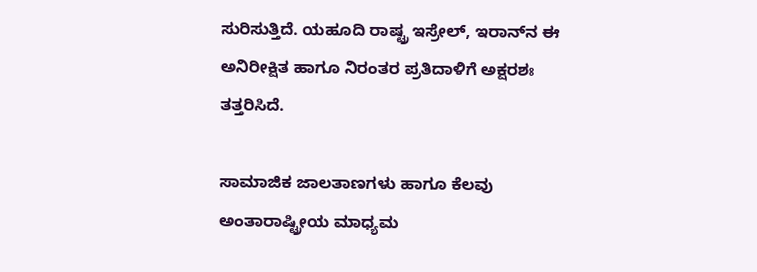ಸುರಿಸುತ್ತಿದೆ. ಯಹೂದಿ ರಾಷ್ಟ್ರ ಇಸ್ರೇಲ್, ಇರಾನ್‌ನ ಈ ಅನಿರೀಕ್ಷಿತ ಹಾಗೂ ನಿರಂತರ ಪ್ರತಿದಾಳಿಗೆ ಅಕ್ಷರಶಃ ತತ್ತರಿಸಿದೆ.

ಸಾಮಾಜಿಕ ಜಾಲತಾಣಗಳು ಹಾಗೂ ಕೆಲವು ಅಂತಾರಾಷ್ಟ್ರೀಯ ಮಾಧ್ಯಮ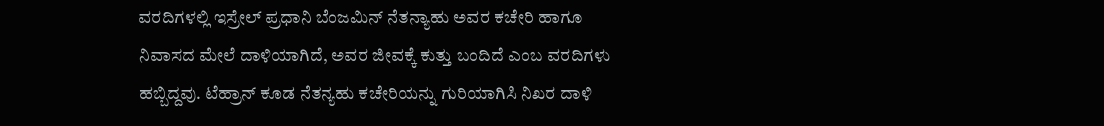ವರದಿಗಳಲ್ಲಿ ಇಸ್ರೇಲ್ ಪ್ರಧಾನಿ ಬೆಂಜಮಿನ್‌ ನೆತನ್ಯಾಹು ಅವರ ಕಚೇರಿ ಹಾಗೂ ನಿವಾಸದ ಮೇಲೆ ದಾಳಿಯಾಗಿದೆ, ಅವರ ಜೀವಕ್ಕೆ ಕುತ್ತು ಬಂದಿದೆ ಎಂಬ ವರದಿಗಳು ಹಬ್ಬಿದ್ದವು. ಟೆಹ್ರಾನ್ ಕೂಡ ನೆತನ್ಯಹು ಕಚೇರಿಯನ್ನು ಗುರಿಯಾಗಿಸಿ ನಿಖರ ದಾಳಿ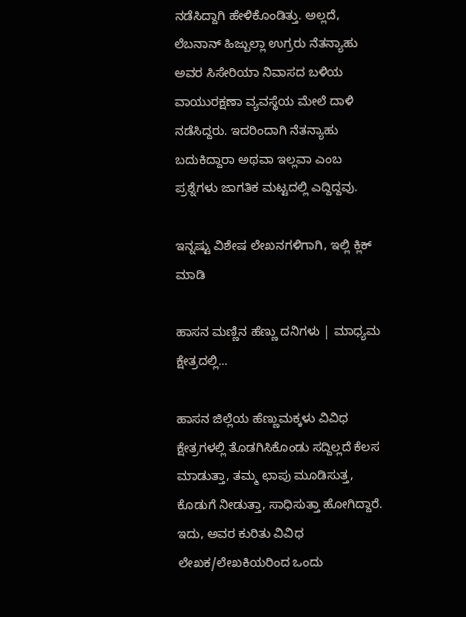ನಡೆಸಿದ್ದಾಗಿ ಹೇಳಿಕೊಂಡಿತ್ತು. ಅಲ್ಲದೆ, ಲೆಬನಾನ್ ಹಿಜ್ಬುಲ್ಲಾ ಉಗ್ರರು ನೆತನ್ಯಾಹು ಅವರ ಸಿಸೇರಿಯಾ ನಿವಾಸದ ಬಳಿಯ ವಾಯುರಕ್ಷಣಾ ವ್ಯವಸ್ಥೆಯ ಮೇಲೆ ದಾಳಿ ನಡೆಸಿದ್ದರು. ಇದರಿಂದಾಗಿ ನೆತನ್ಯಾಹು ಬದುಕಿದ್ದಾರಾ ಅಥವಾ ಇಲ್ಲವಾ ಎಂಬ ಪ್ರಶ್ನೆಗಳು ಜಾಗತಿಕ ಮಟ್ಟದಲ್ಲಿ ಎದ್ದಿದ್ದವು.

ಇನ್ನಷ್ಟು ವಿಶೇಷ ಲೇಖನಗಳಿಗಾಗಿ, ಇಲ್ಲಿ ಕ್ಲಿಕ್ ಮಾಡಿ

ಹಾಸನ ಮಣ್ಣಿನ ಹೆಣ್ಣು ದನಿಗಳು | ಮಾಧ್ಯಮ ಕ್ಷೇತ್ರದಲ್ಲಿ...

ಹಾಸನ ಜಿಲ್ಲೆಯ ಹೆಣ್ಣುಮಕ್ಕಳು ವಿವಿಧ ಕ್ಷೇತ್ರಗಳಲ್ಲಿ ತೊಡಗಿಸಿಕೊಂಡು ಸದ್ದಿಲ್ಲದೆ ಕೆಲಸ ಮಾಡುತ್ತಾ, ತಮ್ಮ ಛಾಪು ಮೂಡಿಸುತ್ತ, ಕೊಡುಗೆ ನೀಡುತ್ತಾ, ಸಾಧಿಸುತ್ತಾ ಹೋಗಿದ್ದಾರೆ. ಇದು, ಅವರ ಕುರಿತು ವಿವಿಧ ಲೇಖಕ/ಲೇಖಕಿಯರಿಂದ ಒಂದು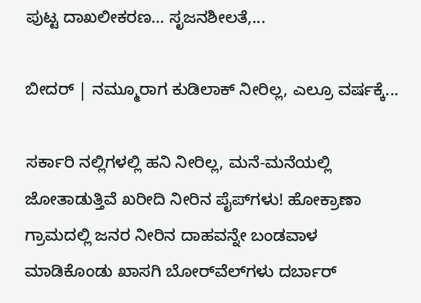ಪುಟ್ಟ ದಾಖಲೀಕರಣ… ಸೃಜನಶೀಲತೆ,...

ಬೀದರ್ | ನಮ್ಮೂರಾಗ ಕುಡಿಲಾಕ್ ನೀರಿಲ್ಲ, ಎಲ್ರೂ ವರ್ಷಕ್ಕೆ...

ಸರ್ಕಾರಿ ನಲ್ಲಿಗಳಲ್ಲಿ ಹನಿ ನೀರಿಲ್ಲ, ಮನೆ-ಮನೆಯಲ್ಲಿ ಜೋತಾಡುತ್ತಿವೆ ಖರೀದಿ ನೀರಿನ ಪೈಪ್‌ಗಳು! ಹೋಕ್ರಾಣಾ ಗ್ರಾಮದಲ್ಲಿ ಜನರ ನೀರಿನ ದಾಹವನ್ನೇ ಬಂಡವಾಳ ಮಾಡಿಕೊಂಡು ಖಾಸಗಿ ಬೋರ್‌ವೆಲ್‌ಗಳು ದರ್ಬಾರ್‌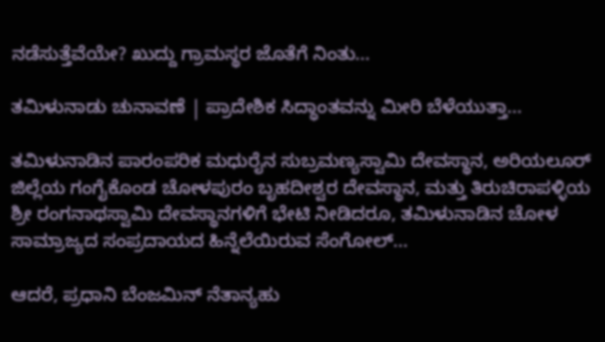ನಡೆಸುತ್ತೆವೆಯೇ? ಖುದ್ದು ಗ್ರಾಮಸ್ಥರ ಜೊತೆಗೆ ನಿಂತು...

ತಮಿಳುನಾಡು ಚುನಾವಣೆ | ಪ್ರಾದೇಶಿಕ ಸಿದ್ಧಾಂತವನ್ನು ಮೀರಿ ಬೆಳೆಯುತ್ತಾ...

ತಮಿಳುನಾಡಿನ ಪಾರಂಪರಿಕ ಮಧುರೈನ ಸುಬ್ರಮಣ್ಯಸ್ವಾಮಿ ದೇವಸ್ಥಾನ, ಅರಿಯಲೂರ್ ಜಿಲ್ಲೆಯ ಗಂಗೈಕೊಂಡ ಚೋಳಪುರಂ ಬೃಹದೀಶ್ವರ ದೇವಸ್ಥಾನ, ಮತ್ತು ತಿರುಚಿರಾಪಳ್ಳಿಯ ಶ್ರೀ ರಂಗನಾಥಸ್ವಾಮಿ ದೇವಸ್ಥಾನಗಳಿಗೆ ಭೇಟಿ ನೀಡಿದರೂ, ತಮಿಳುನಾಡಿನ ಚೋಳ ಸಾಮ್ರಾಜ್ಯದ ಸಂಪ್ರದಾಯದ ಹಿನ್ನೆಲೆಯಿರುವ ಸೆಂಗೋಲ್...

ಆದರೆ, ಪ್ರಧಾನಿ ಬೆಂಜಮಿನ್ ನೆತಾನ್ಯಹು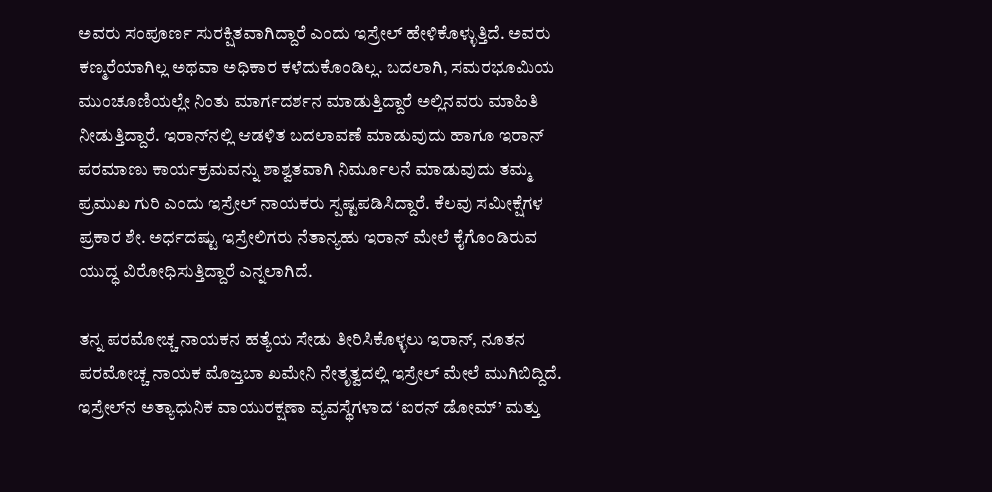ಅವರು ಸಂಪೂರ್ಣ ಸುರಕ್ಷಿತವಾಗಿದ್ದಾರೆ ಎಂದು ಇಸ್ರೇಲ್‌ ಹೇಳಿಕೊಳ್ಳುತ್ತಿದೆ. ಅವರು ಕಣ್ಮರೆಯಾಗಿಲ್ಲ ಅಥವಾ ಅಧಿಕಾರ ಕಳೆದುಕೊಂಡಿಲ್ಲ. ಬದಲಾಗಿ, ಸಮರಭೂಮಿಯ ಮುಂಚೂಣಿಯಲ್ಲೇ ನಿಂತು ಮಾರ್ಗದರ್ಶನ ಮಾಡುತ್ತಿದ್ದಾರೆ ಅಲ್ಲಿನವರು ಮಾಹಿತಿ ನೀಡುತ್ತಿದ್ದಾರೆ. ಇರಾನ್‌ನಲ್ಲಿ ಆಡಳಿತ ಬದಲಾವಣೆ ಮಾಡುವುದು ಹಾಗೂ ಇರಾನ್ ಪರಮಾಣು ಕಾರ್ಯಕ್ರಮವನ್ನು ಶಾಶ್ವತವಾಗಿ ನಿರ್ಮೂಲನೆ ಮಾಡುವುದು ತಮ್ಮ ಪ್ರಮುಖ ಗುರಿ ಎಂದು ಇಸ್ರೇಲ್‌ ನಾಯಕರು ಸ್ಪಷ್ಟಪಡಿಸಿದ್ದಾರೆ. ಕೆಲವು ಸಮೀಕ್ಷೆಗಳ ಪ್ರಕಾರ ಶೇ. ಅರ್ಧದಷ್ಟು ಇಸ್ರೇಲಿಗರು ನೆತಾನ್ಯಹು ಇರಾನ್‌ ಮೇಲೆ ಕೈಗೊಂಡಿರುವ ಯುದ್ಧ ವಿರೋಧಿಸುತ್ತಿದ್ದಾರೆ ಎನ್ನಲಾಗಿದೆ.

ತನ್ನ ಪರಮೋಚ್ಚ ನಾಯಕನ ಹತ್ಯೆಯ ಸೇಡು ತೀರಿಸಿಕೊಳ್ಳಲು ಇರಾನ್, ನೂತನ ಪರಮೋಚ್ಚ ನಾಯಕ ಮೊಜ್ತಬಾ ಖಮೇನಿ ನೇತೃತ್ವದಲ್ಲಿ ಇಸ್ರೇಲ್ ಮೇಲೆ ಮುಗಿಬಿದ್ದಿದೆ. ಇಸ್ರೇಲ್‌ನ ಅತ್ಯಾಧುನಿಕ ವಾಯುರಕ್ಷಣಾ ವ್ಯವಸ್ಥೆಗಳಾದ ‘ಐರನ್ ಡೋಮ್’ ಮತ್ತು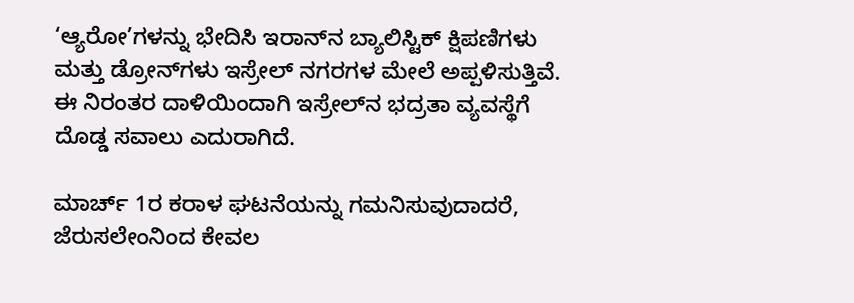‘ಆ್ಯರೋ’ಗಳನ್ನು ಭೇದಿಸಿ ಇರಾನ್‌ನ ಬ್ಯಾಲಿಸ್ಟಿಕ್ ಕ್ಷಿಪಣಿಗಳು ಮತ್ತು ಡ್ರೋನ್‌ಗಳು ಇಸ್ರೇಲ್ ನಗರಗಳ ಮೇಲೆ ಅಪ್ಪಳಿಸುತ್ತಿವೆ. ಈ ನಿರಂತರ ದಾಳಿಯಿಂದಾಗಿ ಇಸ್ರೇಲ್‌ನ ಭದ್ರತಾ ವ್ಯವಸ್ಥೆಗೆ ದೊಡ್ಡ ಸವಾಲು ಎದುರಾಗಿದೆ.

ಮಾರ್ಚ್ 1ರ ಕರಾಳ ಘಟನೆಯನ್ನು ಗಮನಿಸುವುದಾದರೆ, ಜೆರುಸಲೇಂನಿಂದ ಕೇವಲ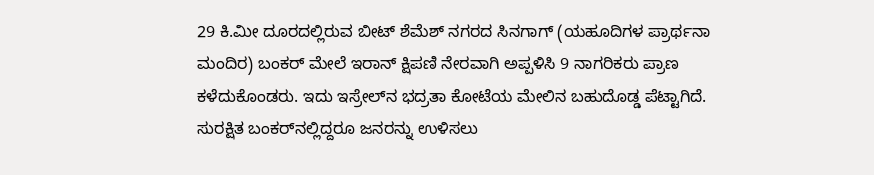29 ಕಿ.ಮೀ ದೂರದಲ್ಲಿರುವ ಬೀಟ್ ಶೆಮೆಶ್ ನಗರದ ಸಿನಗಾಗ್ (ಯಹೂದಿಗಳ ಪ್ರಾರ್ಥನಾ ಮಂದಿರ) ಬಂಕರ್ ಮೇಲೆ ಇರಾನ್ ಕ್ಷಿಪಣಿ ನೇರವಾಗಿ ಅಪ್ಪಳಿಸಿ 9 ನಾಗರಿಕರು ಪ್ರಾಣ ಕಳೆದುಕೊಂಡರು. ಇದು ಇಸ್ರೇಲ್‌ನ ಭದ್ರತಾ ಕೋಟೆಯ ಮೇಲಿನ ಬಹುದೊಡ್ಡ ಪೆಟ್ಟಾಗಿದೆ. ಸುರಕ್ಷಿತ ಬಂಕರ್‌ನಲ್ಲಿದ್ದರೂ ಜನರನ್ನು ಉಳಿಸಲು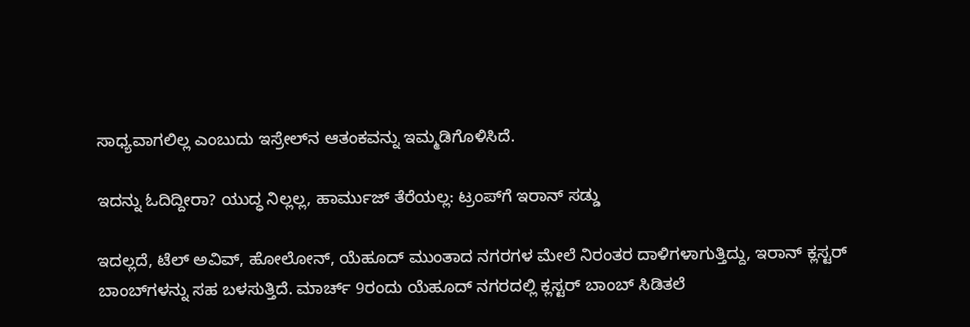ಸಾಧ್ಯವಾಗಲಿಲ್ಲ ಎಂಬುದು ಇಸ್ರೇಲ್‌ನ ಆತಂಕವನ್ನು ಇಮ್ಮಡಿಗೊಳಿಸಿದೆ.

ಇದನ್ನು ಓದಿದ್ದೀರಾ? ಯುದ್ಧ ನಿಲ್ಲಲ್ಲ, ಹಾರ್ಮುಜ್ ತೆರೆಯಲ್ಲ: ಟ್ರಂಪ್‌ಗೆ ಇರಾನ್ ಸಡ್ಡು

ಇದಲ್ಲದೆ, ಟೆಲ್ ಅವಿವ್, ಹೋಲೋನ್, ಯೆಹೂದ್ ಮುಂತಾದ ನಗರಗಳ ಮೇಲೆ ನಿರಂತರ ದಾಳಿಗಳಾಗುತ್ತಿದ್ದು, ಇರಾನ್ ಕ್ಲಸ್ಟರ್ ಬಾಂಬ್‌ಗಳನ್ನು ಸಹ ಬಳಸುತ್ತಿದೆ. ಮಾರ್ಚ್ 9ರಂದು ಯೆಹೂದ್ ನಗರದಲ್ಲಿ ಕ್ಲಸ್ಟರ್ ಬಾಂಬ್ ಸಿಡಿತಲೆ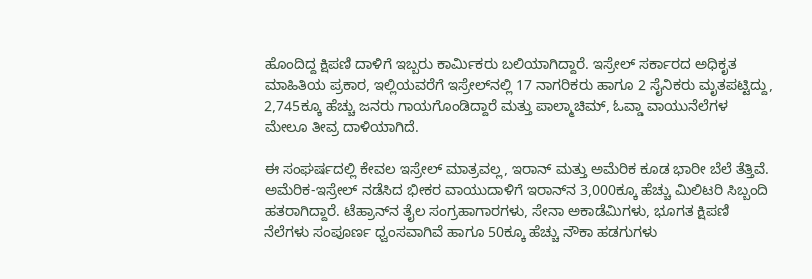ಹೊಂದಿದ್ದ ಕ್ಷಿಪಣಿ ದಾಳಿಗೆ ಇಬ್ಬರು ಕಾರ್ಮಿಕರು ಬಲಿಯಾಗಿದ್ದಾರೆ. ಇಸ್ರೇಲ್ ಸರ್ಕಾರದ ಅಧಿಕೃತ ಮಾಹಿತಿಯ ಪ್ರಕಾರ, ಇಲ್ಲಿಯವರೆಗೆ ಇಸ್ರೇಲ್‌ನಲ್ಲಿ 17 ನಾಗರಿಕರು ಹಾಗೂ 2 ಸೈನಿಕರು ಮೃತಪಟ್ಟಿದ್ದು, 2,745ಕ್ಕೂ ಹೆಚ್ಚು ಜನರು ಗಾಯಗೊಂಡಿದ್ದಾರೆ ಮತ್ತು ಪಾಲ್ಮಾಚಿಮ್, ಓವ್ಡಾ ವಾಯುನೆಲೆಗಳ ಮೇಲೂ ತೀವ್ರ ದಾಳಿಯಾಗಿದೆ.

ಈ ಸಂಘರ್ಷದಲ್ಲಿ ಕೇವಲ ಇಸ್ರೇಲ್ ಮಾತ್ರವಲ್ಲ, ಇರಾನ್ ಮತ್ತು ಅಮೆರಿಕ ಕೂಡ ಭಾರೀ ಬೆಲೆ ತೆತ್ತಿವೆ. ಅಮೆರಿಕ-ಇಸ್ರೇಲ್ ನಡೆಸಿದ ಭೀಕರ ವಾಯುದಾಳಿಗೆ ಇರಾನ್‌ನ 3,000ಕ್ಕೂ ಹೆಚ್ಚು ಮಿಲಿಟರಿ ಸಿಬ್ಬಂದಿ ಹತರಾಗಿದ್ದಾರೆ. ಟೆಹ್ರಾನ್‌ನ ತೈಲ ಸಂಗ್ರಹಾಗಾರಗಳು, ಸೇನಾ ಅಕಾಡೆಮಿಗಳು, ಭೂಗತ ಕ್ಷಿಪಣಿ ನೆಲೆಗಳು ಸಂಪೂರ್ಣ ಧ್ವಂಸವಾಗಿವೆ ಹಾಗೂ 50ಕ್ಕೂ ಹೆಚ್ಚು ನೌಕಾ ಹಡಗುಗಳು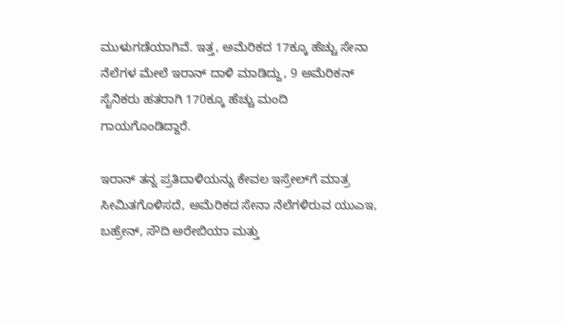ಮುಳುಗಡೆಯಾಗಿವೆ. ಇತ್ತ, ಅಮೆರಿಕದ 17ಕ್ಕೂ ಹೆಚ್ಚು ಸೇನಾ ನೆಲೆಗಳ ಮೇಲೆ ಇರಾನ್ ದಾಳಿ ಮಾಡಿದ್ದು, 9 ಅಮೆರಿಕನ್ ಸೈನಿಕರು ಹತರಾಗಿ 170ಕ್ಕೂ ಹೆಚ್ಚು ಮಂದಿ ಗಾಯಗೊಂಡಿದ್ದಾರೆ.

ಇರಾನ್ ತನ್ನ ಪ್ರತಿದಾಳಿಯನ್ನು ಕೇವಲ ಇಸ್ರೇಲ್‌ಗೆ ಮಾತ್ರ ಸೀಮಿತಗೊಳಿಸದೆ, ಅಮೆರಿಕದ ಸೇನಾ ನೆಲೆಗಳಿರುವ ಯುಎಇ, ಬಹ್ರೇನ್, ಸೌದಿ ಅರೇಬಿಯಾ ಮತ್ತು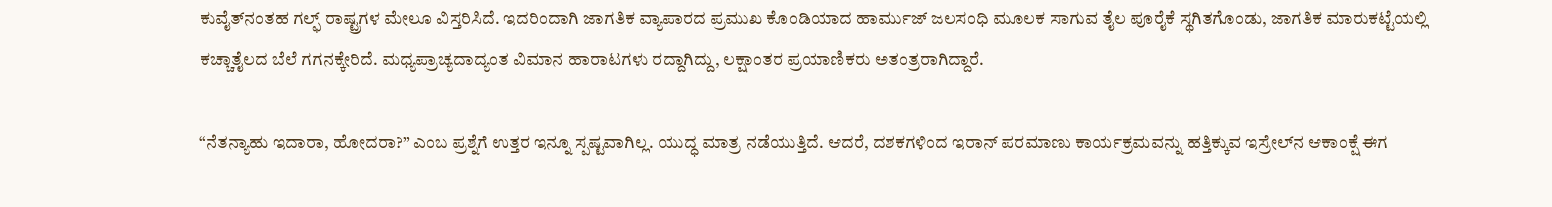ಕುವೈತ್‌ನಂತಹ ಗಲ್ಫ್ ರಾಷ್ಟ್ರಗಳ ಮೇಲೂ ವಿಸ್ತರಿಸಿದೆ. ಇದರಿಂದಾಗಿ ಜಾಗತಿಕ ವ್ಯಾಪಾರದ ಪ್ರಮುಖ ಕೊಂಡಿಯಾದ ಹಾರ್ಮುಜ್ ಜಲಸಂಧಿ ಮೂಲಕ ಸಾಗುವ ತೈಲ ಪೂರೈಕೆ ಸ್ಥಗಿತಗೊಂಡು, ಜಾಗತಿಕ ಮಾರುಕಟ್ಟೆಯಲ್ಲಿ ಕಚ್ಚಾತೈಲದ ಬೆಲೆ ಗಗನಕ್ಕೇರಿದೆ. ಮಧ್ಯಪ್ರಾಚ್ಯದಾದ್ಯಂತ ವಿಮಾನ ಹಾರಾಟಗಳು ರದ್ದಾಗಿದ್ದು, ಲಕ್ಷಾಂತರ ಪ್ರಯಾಣಿಕರು ಅತಂತ್ರರಾಗಿದ್ದಾರೆ.

“ನೆತನ್ಯಾಹು ಇದಾರಾ, ಹೋದರಾ?” ಎಂಬ ಪ್ರಶ್ನೆಗೆ ಉತ್ತರ ಇನ್ನೂ ಸ್ಪಷ್ಟವಾಗಿಲ್ಲ. ಯುದ್ಧ ಮಾತ್ರ ನಡೆಯುತ್ತಿದೆ. ಆದರೆ, ದಶಕಗಳಿಂದ ಇರಾನ್ ಪರಮಾಣು ಕಾರ್ಯಕ್ರಮವನ್ನು ಹತ್ತಿಕ್ಕುವ ಇಸ್ರೇಲ್‌ನ ಆಕಾಂಕ್ಷೆ ಈಗ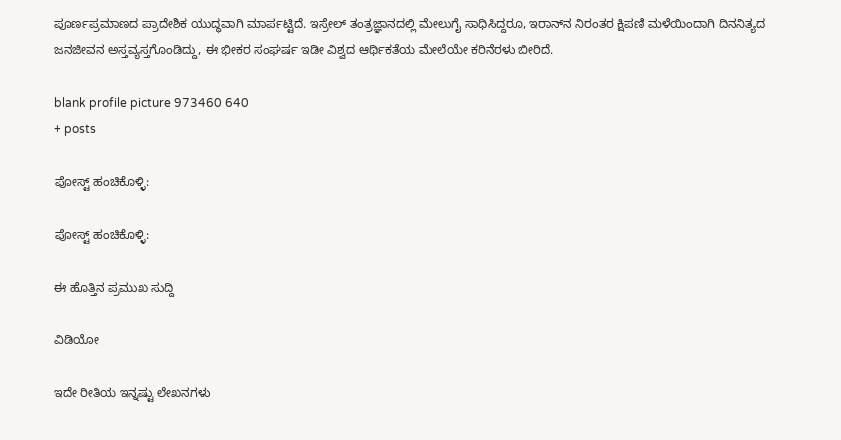ಪೂರ್ಣಪ್ರಮಾಣದ ಪ್ರಾದೇಶಿಕ ಯುದ್ಧವಾಗಿ ಮಾರ್ಪಟ್ಟಿದೆ. ಇಸ್ರೇಲ್ ತಂತ್ರಜ್ಞಾನದಲ್ಲಿ ಮೇಲುಗೈ ಸಾಧಿಸಿದ್ದರೂ, ಇರಾನ್‌ನ ನಿರಂತರ ಕ್ಷಿಪಣಿ ಮಳೆಯಿಂದಾಗಿ ದಿನನಿತ್ಯದ ಜನಜೀವನ ಅಸ್ತವ್ಯಸ್ತಗೊಂಡಿದ್ದು, ಈ ಭೀಕರ ಸಂಘರ್ಷ ಇಡೀ ವಿಶ್ವದ ಆರ್ಥಿಕತೆಯ ಮೇಲೆಯೇ ಕರಿನೆರಳು ಬೀರಿದೆ.

blank profile picture 973460 640
+ posts

ಪೋಸ್ಟ್ ಹಂಚಿಕೊಳ್ಳಿ:

ಪೋಸ್ಟ್ ಹಂಚಿಕೊಳ್ಳಿ:

ಈ ಹೊತ್ತಿನ ಪ್ರಮುಖ ಸುದ್ದಿ

ವಿಡಿಯೋ

ಇದೇ ರೀತಿಯ ಇನ್ನಷ್ಟು ಲೇಖನಗಳು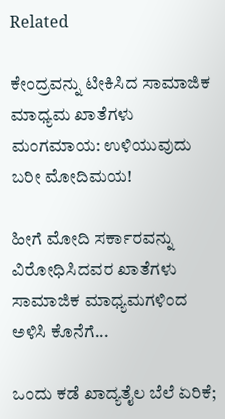Related

ಕೇಂದ್ರವನ್ನು ಟೀಕಿಸಿದ ಸಾಮಾಜಿಕ ಮಾಧ್ಯಮ ಖಾತೆಗಳು ಮಂಗಮಾಯ: ಉಳಿಯುವುದು ಬರೀ ಮೋದಿಮಯ!

ಹೀಗೆ ಮೋದಿ ಸರ್ಕಾರವನ್ನು ವಿರೋಧಿಸಿದವರ ಖಾತೆಗಳು ಸಾಮಾಜಿಕ ಮಾಧ್ಯಮಗಳಿಂದ ಅಳಿಸಿ ಕೊನೆಗೆ...

ಒಂದು ಕಡೆ ಖಾದ್ಯತೈಲ ಬೆಲೆ ಏರಿಕೆ;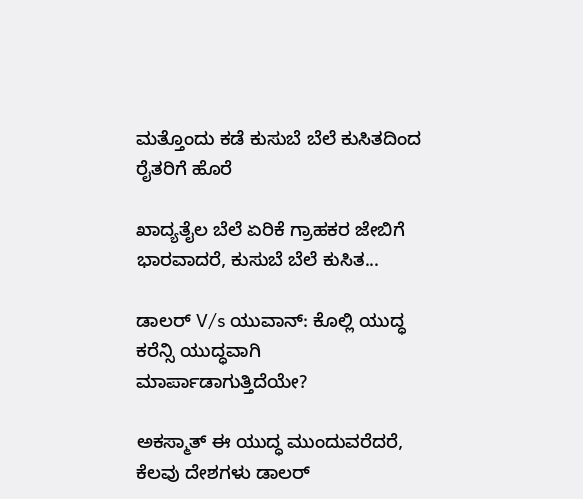ಮತ್ತೊಂದು ಕಡೆ ಕುಸುಬೆ ಬೆಲೆ ಕುಸಿತದಿಂದ ರೈತರಿಗೆ ಹೊರೆ

ಖಾದ್ಯತೈಲ ಬೆಲೆ ಏರಿಕೆ ಗ್ರಾಹಕರ ಜೇಬಿಗೆ ಭಾರವಾದರೆ, ಕುಸುಬೆ ಬೆಲೆ ಕುಸಿತ...

ಡಾಲರ್ V/s ಯುವಾನ್: ಕೊಲ್ಲಿ ಯುದ್ಧ ಕರೆನ್ಸಿ ಯುದ್ಧವಾಗಿ ಮಾರ್ಪಾಡಾಗುತ್ತಿದೆಯೇ?

ಅಕಸ್ಮಾತ್ ಈ ಯುದ್ಧ ಮುಂದುವರೆದರೆ, ಕೆಲವು ದೇಶಗಳು ಡಾಲರ್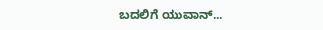ಬದಲಿಗೆ ಯುವಾನ್...